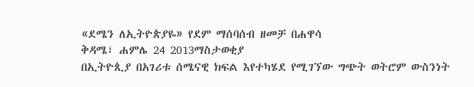«ደሜን ለኢትዮጵያዬ» የደም ማሰባሰብ ዘመቻ በሐዋሳ
ቅዳሜ፣ ሐምሌ 24 2013ማስታወቂያ
በኢትዮጲያ በአገሪቱ ሰሜናዊ ክፍል እየተካሄደ የሚገኘው ግጭት ወትሮም ውስንነት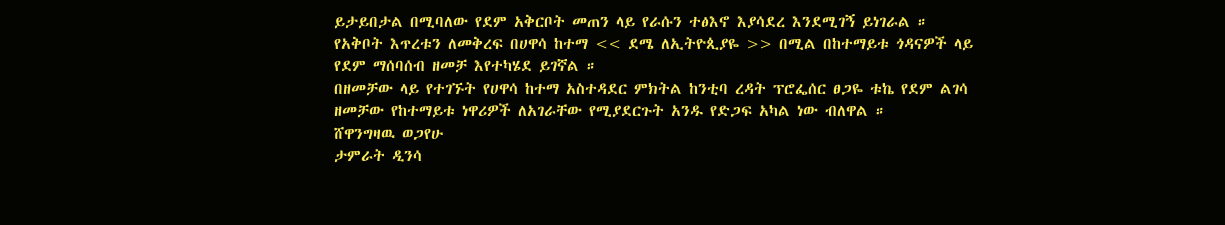ይታይበታል በሚባለው የደም አቅርቦት መጠን ላይ የራሱን ተፅእኖ እያሳደረ እንደሚገኝ ይነገራል ።
የአቅቦት እጥረቱን ለመቅረፍ በሀዋሳ ከተማ << ደሜ ለኢትዮጲያዬ >> በሚል በከተማይቱ ጎዳናዎች ላይ የደም ማሰባሰብ ዘመቻ እየተካሄደ ይገኛል ።
በዘመቻው ላይ የተገኙት የሀዋሳ ከተማ አስተዳደር ምክትል ከንቲባ ረዳት ፕሮፌሰር ፀጋዬ ቱኬ የደም ልገሳ ዘመቻው የከተማይቱ ነዋሪዎች ለአገራቸው የሚያደርጉት አንዱ የድጋፍ አካል ነው ብለዋል ።
ሸዋንግዛዉ ወጋየሁ
ታምራት ዲንሳ